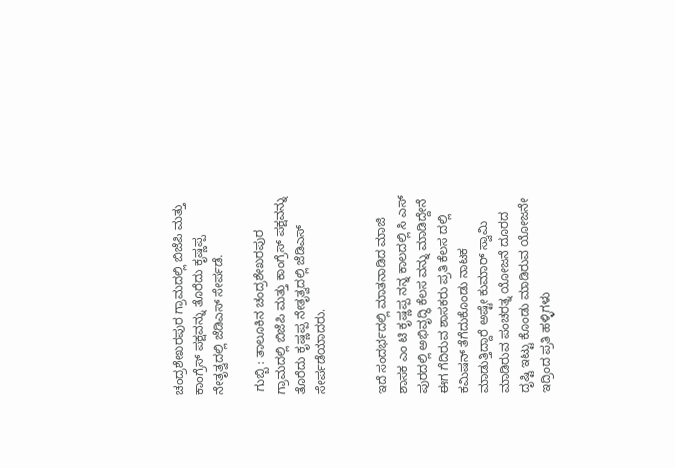ಚಂದ್ರಶೇಖರಪುರ ಗ್ರಾಮದಲ್ಲಿ ಬಿಜೆಪಿ ಮತ್ತು ಕಾಂಗ್ರೆಸ್ ಪಕ್ಷವನ್ನು ತೊರೆದು ಕೃಷ್ಣಪ್ಪ ನೇತೃತ್ವದಲ್ಲಿ ಜೆಡಿಎಸ್ ಸೇರ್ಪಡೆ.

 ಗುಬ್ಬಿ : ತಾಲೂಕಿನ ಚಂದ್ರಶೇಖರಪುರ ಗ್ರಾಮದಲ್ಲಿ ಬಿಜೆಪಿ ಮತ್ತು ಕಾಂಗ್ರೆಸ್ ಪಕ್ಷವನ್ನು ತೊರೆದು ಕೃಷ್ಣಪ್ಪ ನೇತೃತ್ವದಲ್ಲಿ ಜೆಡಿಎಸ್ ಸೇರ್ಪಡೆಯಾದರು.


ಇದೆ ಸಂದರ್ಭದಲ್ಲಿ ಮಾತನಾಡಿದ ಮಾಜಿ ಶಾಸಕ ಎಂ ಟಿ ಕೃಷ್ಣಪ್ಪ ನನ್ನ ಕಾಲದಲ್ಲಿ ಸಿ ಎಸ್ ಪುರದಲ್ಲಿ ಅಭಿವೃದ್ಧಿ ಕೆಲಸ ವನ್ನು ಮಾಡಿದ್ದೇನೆ ಈಗ ಗೆದಿರುವ ಶಾಸಕರು ಪ್ರತಿ ಕೆಲಸ ದಲ್ಲಿ ಕಮಿಷನ್ ತೆಗೆದುಕೊಂಡು ನಾಟಕ ಮಾಡುತ್ತಿದ್ದಾರೆ ಅಷ್ಟೇ ಕುಮಾರ್ ಸ್ವಾಮಿ ಮಾಡಿರುವ ಪಂಚರತ್ನ ಯೋಜನೆ ದೂರದ ದೃಷ್ಟಿ ಇಟ್ಟು ಕೊಂಡು ಮಾಡಿರುವ ಯೋಜನೇ ಇದ್ರಿಂದ ಪ್ರತಿ ಹಳ್ಳಿಗಳು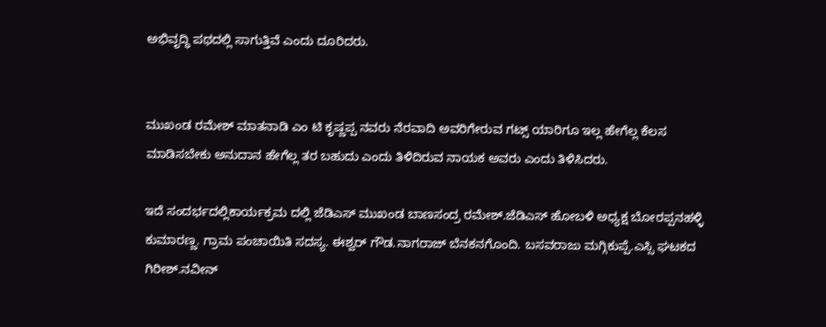ಅಭಿವೃದ್ಧಿ ಪಥದಲ್ಲಿ ಸಾಗುತ್ತಿವೆ ಎಂದು ದೂರಿದರು.


ಮುಖಂಡ ರಮೇಶ್ ಮಾತನಾಡಿ ಎಂ ಟಿ ಕೃಷ್ಣಪ್ಪ ನವರು ನೆರವಾದಿ ಅವರಿಗೇರುವ ಗಟ್ಸ್ ಯಾರಿಗೂ ಇಲ್ಲ ಹೇಗೆಲ್ಲ ಕೆಲಸ ಮಾಡಿಸಬೇಕು ಅನುದಾನ ಹೇಗೆಲ್ಲ ತರ ಬಹುದು ಎಂದು ತಿಳಿದಿರುವ ನಾಯಕ ಅವರು ಎಂದು ತಿಳಿಸಿದರು.

ಇದೆ ಸಂದರ್ಭದಲ್ಲಿಕಾರ್ಯಕ್ರಮ ದಲ್ಲಿ ಜೆಡಿಎಸ್ ಮುಖಂಡ ಬಾಣಸಂದ್ರ ರಮೇಶ್.ಜೆಡಿಎಸ್ ಹೋಬಳಿ ಅಧ್ಯಕ್ಷ ಬೋರಪ್ಪನಹಳ್ಳಿ ಕುಮಾರಣ್ಣ. ಗ್ರಾಮ ಪಂಚಾಯಿತಿ ಸದಸ್ಯ. ಈಶ್ವರ್ ಗೌಡ.ನಾಗರಾಜ್ ಬೆನಕನಗೊಂದಿ. ಬಸವರಾಜು ಮಗ್ಗಿಕುಪ್ಪೆ.ಎಸ್ಸಿ ಘಟಕದ ಗಿರೀಶ್.ನವೀನ್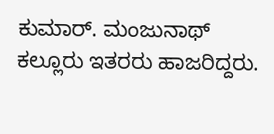ಕುಮಾರ್. ಮಂಜುನಾಥ್ ಕಲ್ಲೂರು ಇತರರು ಹಾಜರಿದ್ದರು.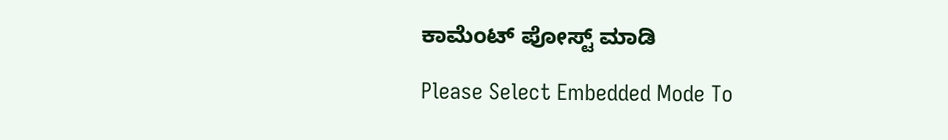ಕಾಮೆಂಟ್‌‌ ಪೋಸ್ಟ್‌ ಮಾಡಿ

Please Select Embedded Mode To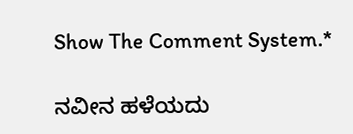Show The Comment System.*

ನವೀನ ಹಳೆಯದು